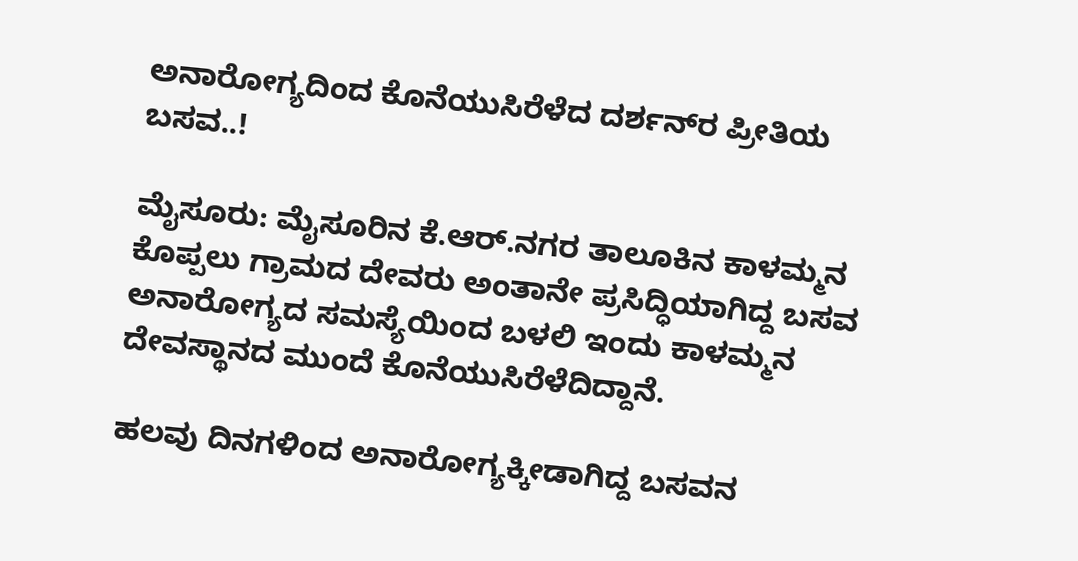ಅನಾರೋಗ್ಯದಿಂದ ಕೊನೆಯುಸಿರೆಳೆದ ದರ್ಶನ್‌ರ ಪ್ರೀತಿಯ ಬಸವ..!

ಮೈಸೂರು: ಮೈಸೂರಿನ ಕೆ.ಆರ್.ನಗರ ತಾಲೂಕಿನ ಕಾಳಮ್ಮನ ಕೊಪ್ಪಲು ಗ್ರಾಮದ ದೇವರು ಅಂತಾನೇ ಪ್ರಸಿದ್ಧಿಯಾಗಿದ್ದ ಬಸವ ಅನಾರೋಗ್ಯದ ಸಮಸ್ಯೆಯಿಂದ ಬಳಲಿ ಇಂದು ಕಾಳಮ್ಮನ ದೇವಸ್ಥಾನದ ಮುಂದೆ ಕೊನೆಯುಸಿರೆಳೆದಿದ್ದಾನೆ.

ಹಲವು ದಿನಗಳಿಂದ ಅನಾರೋಗ್ಯಕ್ಕೀಡಾಗಿದ್ದ ಬಸವನ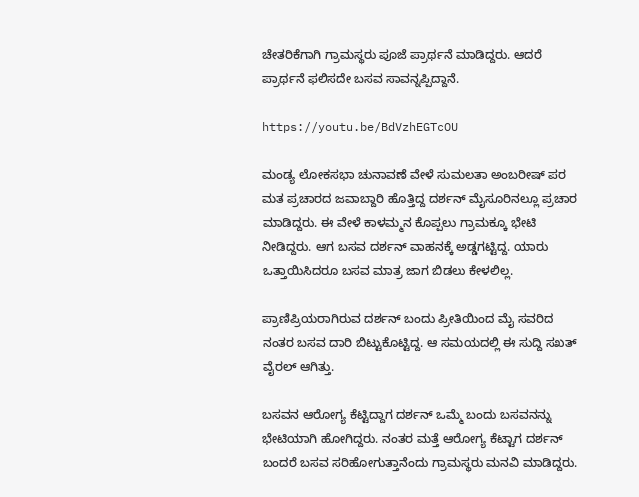ಚೇತರಿಕೆಗಾಗಿ ಗ್ರಾಮಸ್ಥರು ಪೂಜೆ ಪ್ರಾರ್ಥನೆ ಮಾಡಿದ್ದರು. ಆದರೆ ಪ್ರಾರ್ಥನೆ ಫಲಿಸದೇ ಬಸವ ಸಾವನ್ನಪ್ಪಿದ್ದಾನೆ.

https://youtu.be/BdVzhEGTcOU

ಮಂಡ್ಯ ಲೋಕಸಭಾ ಚುನಾವಣೆ ವೇಳೆ ಸುಮಲತಾ ಅಂಬರೀಷ್ ಪರ ಮತ ಪ್ರಚಾರದ ಜವಾಬ್ದಾರಿ ಹೊತ್ತಿದ್ದ ದರ್ಶನ್ ಮೈಸೂರಿನಲ್ಲೂ ಪ್ರಚಾರ ಮಾಡಿದ್ದರು. ಈ ವೇಳೆ ಕಾಳಮ್ಮನ ಕೊಪ್ಪಲು ಗ್ರಾಮಕ್ಕೂ ಭೇಟಿ ನೀಡಿದ್ದರು. ಆಗ ಬಸವ ದರ್ಶನ್ ವಾಹನಕ್ಕೆ ಅಡ್ಡಗಟ್ಟಿದ್ದ. ಯಾರು ಒತ್ತಾಯಿಸಿದರೂ ಬಸವ ಮಾತ್ರ ಜಾಗ ಬಿಡಲು ಕೇಳಲಿಲ್ಲ.

ಪ್ರಾಣಿಪ್ರಿಯರಾಗಿರುವ ದರ್ಶನ್ ಬಂದು ಪ್ರೀತಿಯಿಂದ ಮೈ ಸವರಿದ ನಂತರ ಬಸವ ದಾರಿ ಬಿಟ್ಟುಕೊಟ್ಟಿದ್ದ. ಆ ಸಮಯದಲ್ಲಿ ಈ ಸುದ್ದಿ ಸಖತ್ ವೈರಲ್ ಆಗಿತ್ತು.

ಬಸವನ ಆರೋಗ್ಯ ಕೆಟ್ಟಿದ್ದಾಗ ದರ್ಶನ್ ಒಮ್ಮೆ ಬಂದು ಬಸವನನ್ನು ಭೇಟಿಯಾಗಿ ಹೋಗಿದ್ದರು. ನಂತರ ಮತ್ತೆ ಆರೋಗ್ಯ ಕೆಟ್ಟಾಗ ದರ್ಶನ್ ಬಂದರೆ ಬಸವ ಸರಿಹೋಗುತ್ತಾನೆಂದು ಗ್ರಾಮಸ್ಥರು ಮನವಿ ಮಾಡಿದ್ದರು.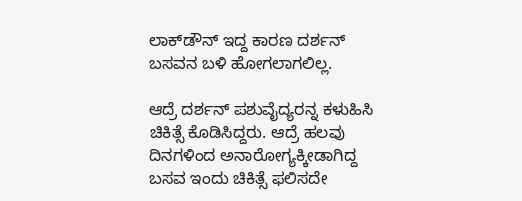ಲಾಕ್‌ಡೌನ್ ಇದ್ದ ಕಾರಣ ದರ್ಶನ್ ಬಸವನ ಬಳಿ ಹೋಗಲಾಗಲಿಲ್ಲ.

ಆದ್ರೆ ದರ್ಶನ್ ಪಶುವೈದ್ಯರನ್ನ ಕಳುಹಿಸಿ ಚಿಕಿತ್ಸೆ ಕೊಡಿಸಿದ್ದರು. ಆದ್ರೆ ಹಲವು ದಿನಗಳಿಂದ ಅನಾರೋಗ್ಯಕ್ಕೀಡಾಗಿದ್ದ ಬಸವ ಇಂದು ಚಿಕಿತ್ಸೆ ಫಲಿಸದೇ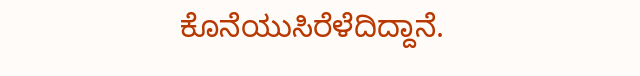ಕೊನೆಯುಸಿರೆಳೆದಿದ್ದಾನೆ.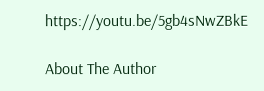https://youtu.be/5gb4sNwZBkE

About The Author